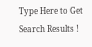Type Here to Get Search Results !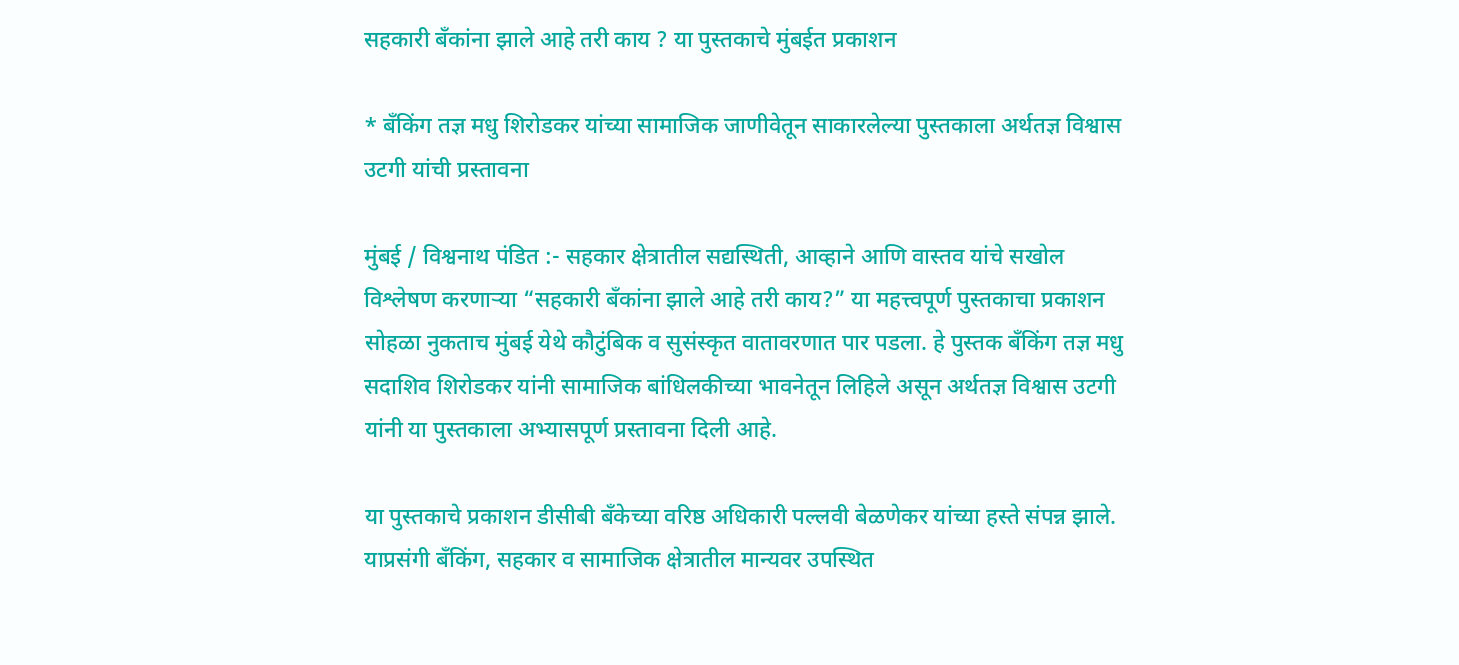सहकारी बँकांना झाले आहे तरी काय ? या पुस्तकाचे मुंबईत प्रकाशन

* बँकिंग तज्ञ मधु शिरोडकर यांच्या सामाजिक जाणीवेतून साकारलेल्या पुस्तकाला अर्थतज्ञ विश्वास उटगी यांची प्रस्तावना

मुंबई / विश्वनाथ पंडित :- सहकार क्षेत्रातील सद्यस्थिती, आव्हाने आणि वास्तव यांचे सखोल विश्लेषण करणाऱ्या “सहकारी बँकांना झाले आहे तरी काय?” या महत्त्वपूर्ण पुस्तकाचा प्रकाशन सोहळा नुकताच मुंबई येथे कौटुंबिक व सुसंस्कृत वातावरणात पार पडला. हे पुस्तक बँकिंग तज्ञ मधु सदाशिव शिरोडकर यांनी सामाजिक बांधिलकीच्या भावनेतून लिहिले असून अर्थतज्ञ विश्वास उटगी यांनी या पुस्तकाला अभ्यासपूर्ण प्रस्तावना दिली आहे.

या पुस्तकाचे प्रकाशन डीसीबी बँकेच्या वरिष्ठ अधिकारी पल्लवी बेळणेकर यांच्या हस्ते संपन्न झाले. याप्रसंगी बँकिंग, सहकार व सामाजिक क्षेत्रातील मान्यवर उपस्थित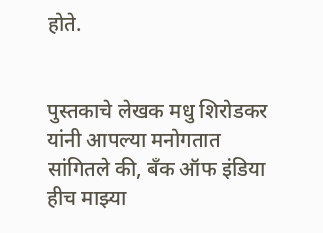होते.


पुस्तकाचे लेखक मधु शिरोडकर यांनी आपल्या मनोगतात सांगितले की, बँक ऑफ इंडिया हीच माझ्या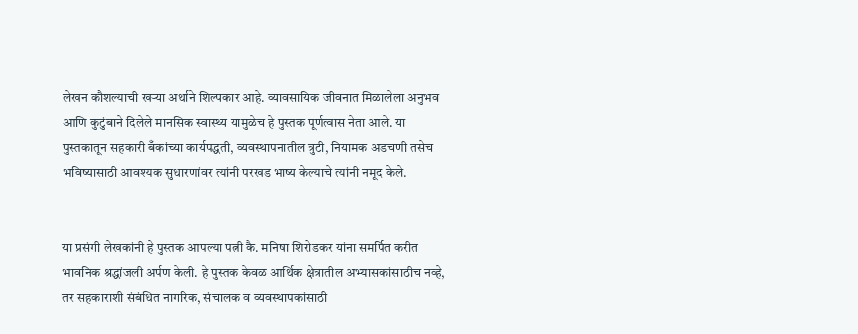लेखन कौशल्याची खऱ्या अर्थाने शिल्पकार आहे. व्यावसायिक जीवनात मिळालेला अनुभव आणि कुटुंबाने दिलेले मानसिक स्वास्थ्य यामुळेच हे पुस्तक पूर्णत्वास नेता आले. या पुस्तकातून सहकारी बँकांच्या कार्यपद्धती, व्यवस्थापनातील त्रुटी, नियामक अडचणी तसेच भविष्यासाठी आवश्यक सुधारणांवर त्यांनी परखड भाष्य केल्याचे त्यांनी नमूद केले.


या प्रसंगी लेखकांनी हे पुस्तक आपल्या पत्नी कै. मनिषा शिरोडकर यांना समर्पित करीत भावनिक श्रद्धांजली अर्पण केली. हे पुस्तक केवळ आर्थिक क्षेत्रातील अभ्यासकांसाठीच नव्हे, तर सहकाराशी संबंधित नागरिक, संचालक व व्यवस्थापकांसाठी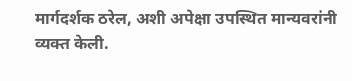मार्गदर्शक ठरेल, अशी अपेक्षा उपस्थित मान्यवरांनी व्यक्त केली.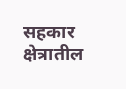सहकार क्षेत्रातील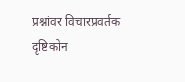प्रश्नांवर विचारप्रवर्तक दृष्टिकोन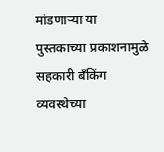मांडणाऱ्या या पुस्तकाच्या प्रकाशनामुळे सहकारी बँकिंग व्यवस्थेच्या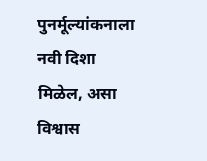पुनर्मूल्यांकनाला नवी दिशा मिळेल, असा विश्वास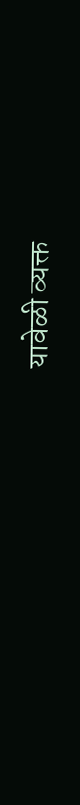यावेळी व्यक्त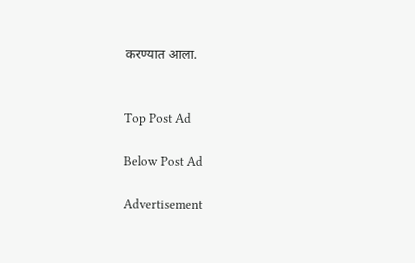करण्यात आला.


Top Post Ad

Below Post Ad

Advertisement